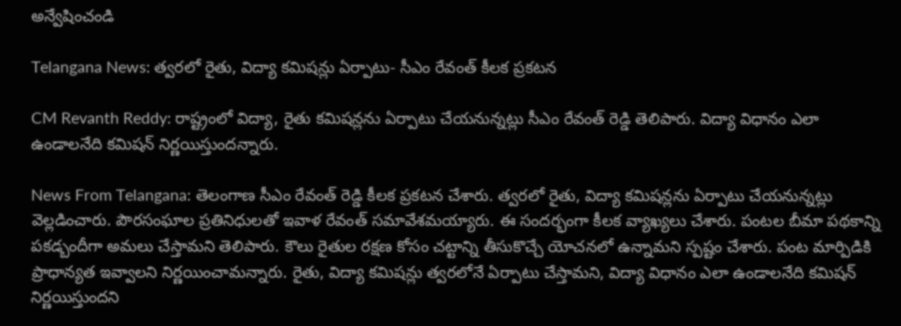అన్వేషించండి

Telangana News: త్వరలో రైతు, విద్యా కమిషన్లు ఏర్పాటు- సీఎం రేవంత్ కీలక ప్రకటన

CM Revanth Reddy: రాష్ట్రంలో విద్యా, రైతు కమిషన్లను ఏర్పాటు చేయనున్నట్లు సీఎం రేవంత్ రెడ్డి తెలిపారు. విద్యా విధానం ఎలా ఉండాలనేది కమిషన్ నిర్ణయిస్తుందన్నారు.

News From Telangana: తెలంగాణ సీఎం రేవంత్ రెడ్డి కీలక ప్రకటన చేశారు. త్వరలో రైతు, విద్యా కమిషన్లను ఏర్పాటు చేయనున్నట్లు వెల్లడించారు. పౌరసంఘాల ప్రతినిధులతో ఇవాళ రేవంత్ సమావేశమయ్యారు. ఈ సందర్భంగా కీలక వ్యాఖ్యలు చేశారు. పంటల బీమా పథకాన్ని పకడ్బందీగా అమలు చేస్తామని తెలిపారు. కౌలు రైతుల రక్షణ కోసం చట్టాన్ని తీసుకొచ్చే యోచనలో ఉన్నామని స్పష్టం చేశారు. పంట మార్పిడికి ప్రాధాన్యత ఇవ్వాలని నిర్ణయించామన్నారు. రైతు, విద్యా కమిషన్లు త్వరలోనే ఏర్పాటు చేస్తామని, విద్యా విధానం ఎలా ఉండాలనేది కమిషన్ నిర్ణయిస్తుందని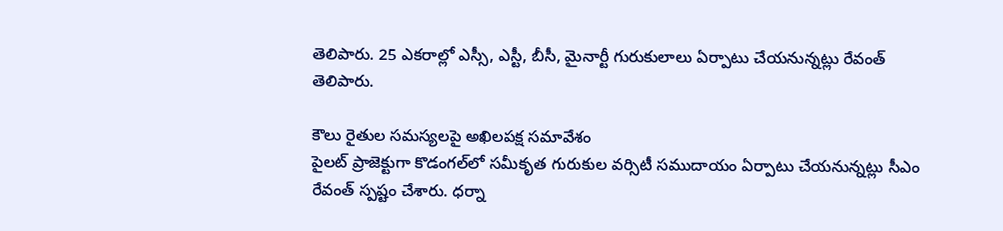తెలిపారు. 25 ఎకరాల్లో ఎస్సీ, ఎస్టీ, బీసీ, మైనార్టీ గురుకులాలు ఏర్పాటు చేయనున్నట్లు రేవంత్ తెలిపారు.

కౌలు రైతుల సమస్యలపై అఖిలపక్ష సమావేశం
పైలట్ ప్రాజెక్టుగా కొడంగల్‌లో సమీకృత గురుకుల వర్సిటీ సముదాయం ఏర్పాటు చేయనున్నట్లు సీఎం రేవంత్ స్పష్టం చేశారు. ధర్నా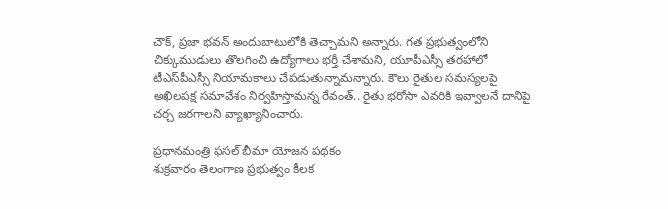చౌక్, ప్రజా భవన్ అందుబాటులోకి తెచ్చామని అన్నారు. గత ప్రభుత్వంలోని చిక్కుముడులు తొలగించి ఉద్యోగాలు భర్తీ చేశామని, యూపీఎస్సీ తరహాలో టీఎస్‌పీఎస్సీ నియామకాలు చేపడుతున్నామన్నారు. కౌలు రైతుల సమస్యలపై అఖిలపక్ష సమావేశం నిర్వహిస్తామన్న రేవంత్.. రైతు భరోసా ఎవరికి ఇవ్వాలనే దానిపై చర్చ జరగాలని వ్యాఖ్యానించారు.

ప్రధానమంత్రి ఫసల్ బీమా యోజన పథకం
శుక్రవారం తెలంగాణ ప్రభుత్వం కీలక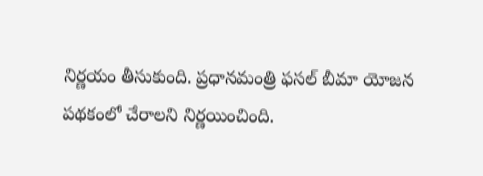నిర్ణయం తీసుకుంది. ప్రధానమంత్రి ఫసల్ బీమా యోజన పథకంలో చేరాలని నిర్ణయించింది.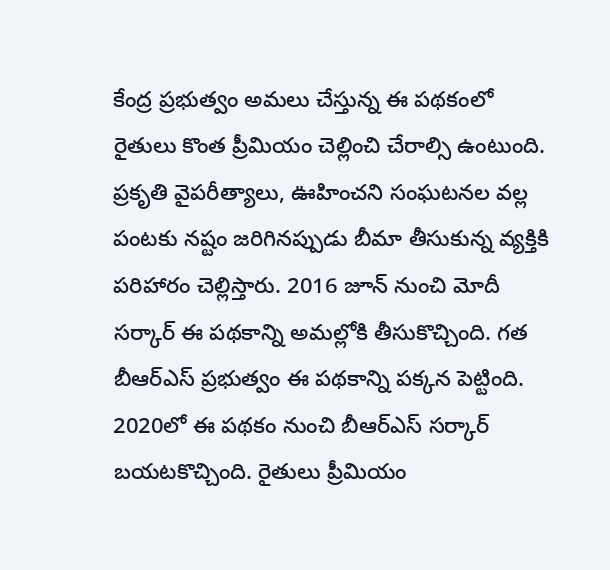కేంద్ర ప్రభుత్వం అమలు చేస్తున్న ఈ పథకంలో రైతులు కొంత ప్రీమియం చెల్లించి చేరాల్సి ఉంటుంది. ప్రకృతి వైపరీత్యాలు, ఊహించని సంఘటనల వల్ల పంటకు నష్టం జరిగినప్పుడు బీమా తీసుకున్న వ్యక్తికి పరిహారం చెల్లిస్తారు. 2016 జూన్ నుంచి మోదీ సర్కార్ ఈ పథకాన్ని అమల్లోకి తీసుకొచ్చింది. గత బీఆర్ఎస్ ప్రభుత్వం ఈ పథకాన్ని పక్కన పెట్టింది. 2020లో ఈ పథకం నుంచి బీఆర్ఎస్ సర్కార్ బయటకొచ్చింది. రైతులు ప్రీమియం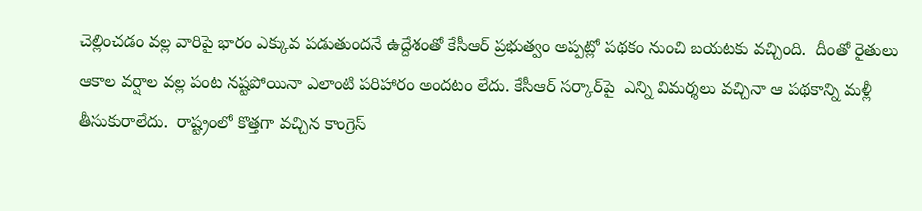చెల్లించడం వల్ల వారిపై భారం ఎక్కువ పడుతుందనే ఉద్దేశంతో కేసీఆర్ ప్రభుత్వం అప్పట్లో పథకం నుంచి బయటకు వచ్చింది.  దీంతో రైతులు ఆకాల వర్షాల వల్ల పంట నష్టపోయినా ఎలాంటి పరిహారం అందటం లేదు. కేసీఆర్ సర్కార్‌పై  ఎన్ని విమర్శలు వచ్చినా ఆ పథకాన్ని మళ్లీ తీసుకురాలేదు.  రాష్ట్రంలో కొత్తగా వచ్చిన కాంగ్రెస్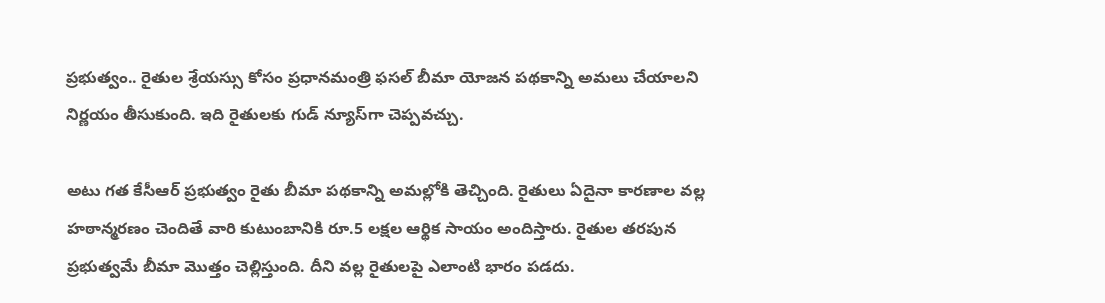ప్రభుత్వం.. రైతుల శ్రేయస్సు కోసం ప్రధానమంత్రి ఫసల్ బీమా యోజన పథకాన్ని అమలు చేయాలని నిర్ణయం తీసుకుంది. ఇది రైతులకు గుడ్ న్యూస్‌గా చెప్పవచ్చు.

అటు గత కేసీఆర్ ప్రభుత్వం రైతు బీమా పథకాన్ని అమల్లోకి తెచ్చింది. రైతులు ఏదైనా కారణాల వల్ల హఠాన్మరణం చెందితే వారి కుటుంబానికి రూ.5 లక్షల ఆర్థిక సాయం అందిస్తారు. రైతుల తరపున ప్రభుత్వమే బీమా మొత్తం చెల్లిస్తుంది. దీని వల్ల రైతులపై ఎలాంటి భారం పడదు.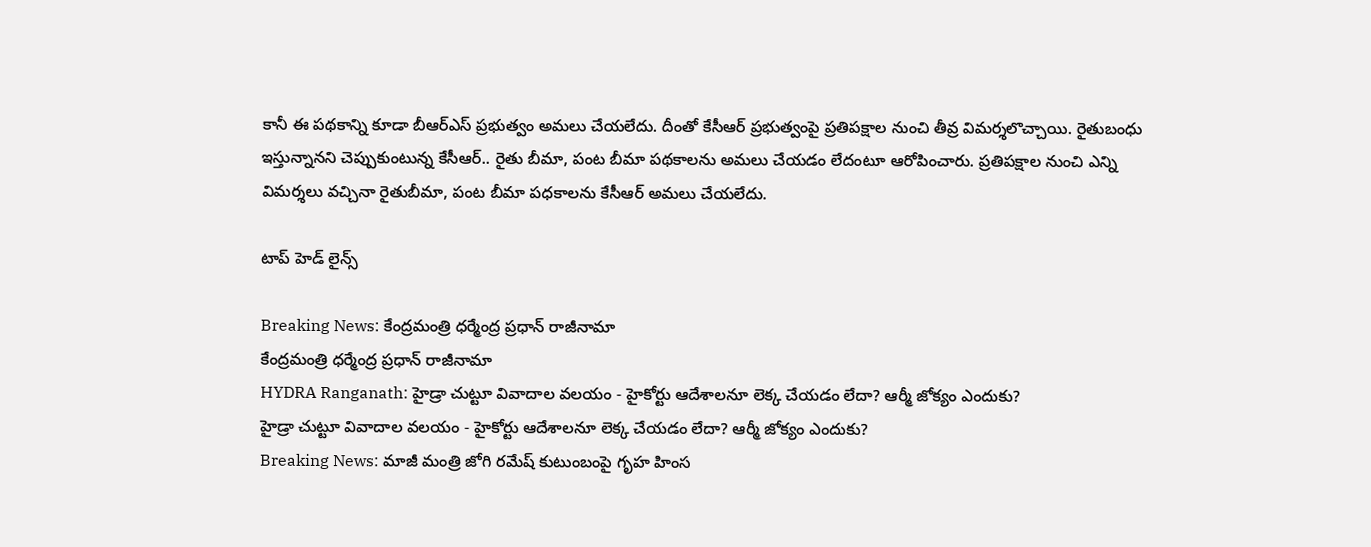కానీ ఈ పథకాన్ని కూడా బీఆర్ఎస్ ప్రభుత్వం అమలు చేయలేదు. దీంతో కేసీఆర్ ప్రభుత్వంపై ప్రతిపక్షాల నుంచి తీవ్ర విమర్శలొచ్చాయి. రైతుబంధు ఇస్తున్నానని చెప్పుకుంటున్న కేసీఆర్.. రైతు బీమా, పంట బీమా పథకాలను అమలు చేయడం లేదంటూ ఆరోపించారు. ప్రతిపక్షాల నుంచి ఎన్ని విమర్శలు వచ్చినా రైతుబీమా, పంట బీమా పధకాలను కేసీఆర్ అమలు చేయలేదు.

టాప్ హెడ్ లైన్స్

Breaking News: కేంద్రమంత్రి ధర్మేంద్ర ప్రధాన్ రాజీనామా
కేంద్రమంత్రి ధర్మేంద్ర ప్రధాన్ రాజీనామా
HYDRA Ranganath: హైడ్రా చుట్టూ వివాదాల వలయం - హైకోర్టు ఆదేశాలనూ లెక్క చేయడం లేదా? ఆర్మీ జోక్యం ఎందుకు?
హైడ్రా చుట్టూ వివాదాల వలయం - హైకోర్టు ఆదేశాలనూ లెక్క చేయడం లేదా? ఆర్మీ జోక్యం ఎందుకు?
Breaking News: మాజీ మంత్రి జోగి రమేష్ కుటుంబంపై గృహ హింస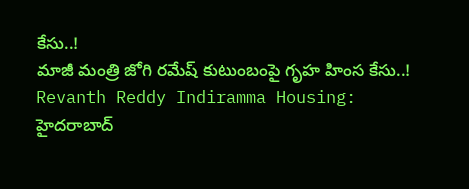కేసు..!
మాజీ మంత్రి జోగి రమేష్ కుటుంబంపై గృహ హింస కేసు..!
Revanth Reddy Indiramma Housing: హైదరాబాద్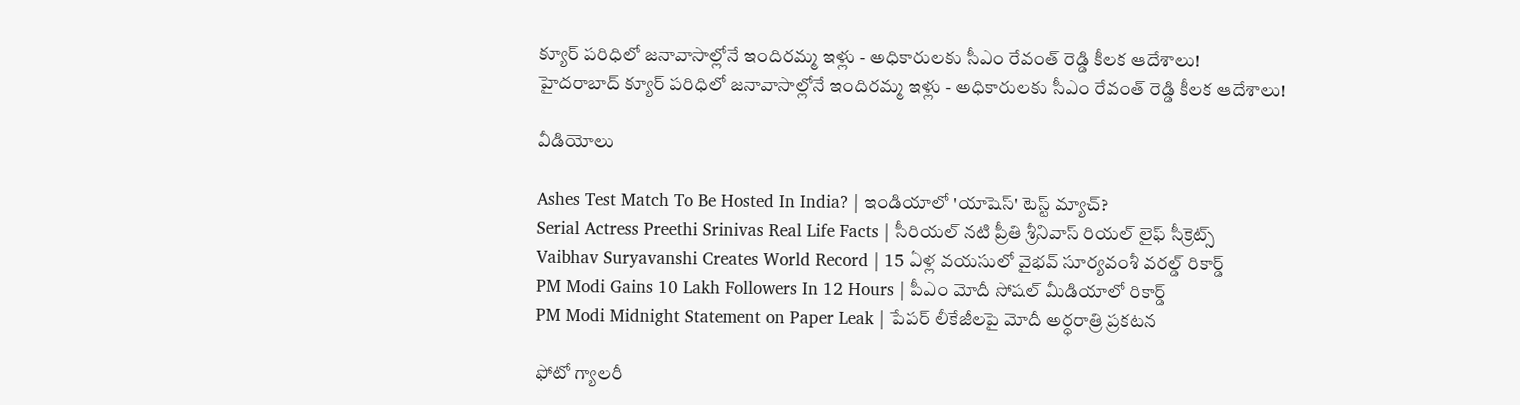క్యూర్ పరిధిలో జనావాసాల్లోనే ఇందిరమ్మ ఇళ్లు - అధికారులకు సీఎం రేవంత్ రెడ్డి కీలక ఆదేశాలు!
హైదరాబాద్ క్యూర్ పరిధిలో జనావాసాల్లోనే ఇందిరమ్మ ఇళ్లు - అధికారులకు సీఎం రేవంత్ రెడ్డి కీలక ఆదేశాలు!

వీడియోలు

Ashes Test Match To Be Hosted In India? | ఇండియాలో 'యాషెస్' టెస్ట్ మ్యాచ్?
Serial Actress Preethi Srinivas Real Life Facts | సీరియల్ నటి ప్రీతి శ్రీనివాస్ రియల్ లైఫ్ సీక్రెట్స్
Vaibhav Suryavanshi Creates World Record | 15 ఏళ్ల వయసులో వైభవ్ సూర్యవంశీ వరల్డ్ రికార్డ్
PM Modi Gains 10 Lakh Followers In 12 Hours | పీఎం మోదీ సోషల్ మీడియాలో రికార్డ్
PM Modi Midnight Statement on Paper Leak | పేపర్ లీకేజీలపై మోదీ అర్ధరాత్రి ప్రకటన

ఫోటో గ్యాలరీ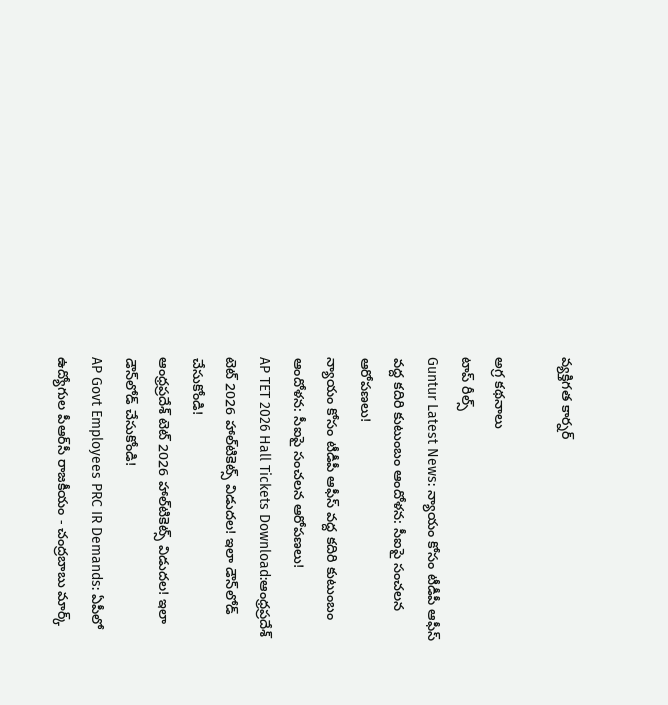వ్యక్తిగత కార్నర్

అగ్ర కథనాలు
టాప్ రీల్స్
Guntur Latest News: న్యాయం కోసం టీడీపీ ఆఫీస్‌ వద్ద కదిరి కుటుంబం ఆందోళన: సీఐపై సంచలన ఆరోపణలు!
న్యాయం కోసం టీడీపీ ఆఫీస్‌ వద్ద కదిరి కుటుంబం ఆందోళన: సీఐపై సంచలన ఆరోపణలు!
AP TET 2026 Hall Tickets Download:ఆంధ్రప్రదేశ్ టెట్‌ 2026 హాల్‌టికెట్స్‌ విడుదల! ఇలా డౌన్‌లోడ్ చేసుకోండి!
ఆంధ్రప్రదేశ్ టెట్‌ 2026 హాల్‌టికెట్స్‌ విడుదల! ఇలా డౌన్‌లోడ్ చేసుకోండి!
AP Govt Employees PRC IR Demands: ఏపీలో ఉద్యోగుల పీఆర్‌సీ రాజకీయం - చంద్రబాబు మార్క్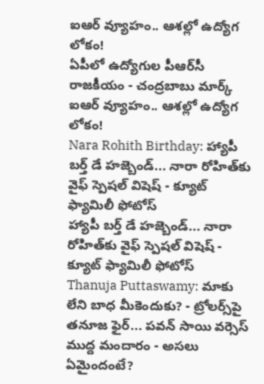ఐఆర్ వ్యూహం.. ఆశల్లో ఉద్యోగ లోకం!
ఏపీలో ఉద్యోగుల పీఆర్‌సీ రాజకీయం - చంద్రబాబు మార్క్ ఐఆర్ వ్యూహం.. ఆశల్లో ఉద్యోగ లోకం!
Nara Rohith Birthday: హ్యాపీ బర్త్ డే ‌హజ్బెండ్... నారా రోహిత్‌కు వైఫ్ స్పెషల్ విషెష్ - క్యూట్ ఫ్యామిలీ ఫోటోస్
హ్యాపీ బర్త్ డే ‌హజ్బెండ్... నారా రోహిత్‌కు వైఫ్ స్పెషల్ విషెష్ - క్యూట్ ఫ్యామిలీ ఫోటోస్
Thanuja Puttaswamy: మాకు లేని బాధ మీకెందుకు? - ట్రోలర్స్‌పై తనూజ ఫైర్... పవన్ సాయి వర్సెస్ ముద్ద మందారం - అసలు ఏమైందంటే?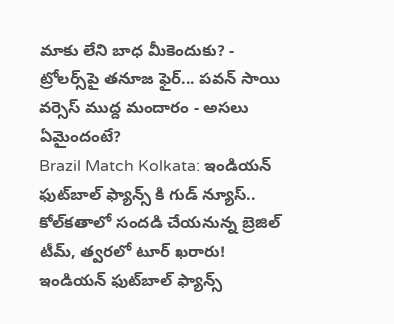మాకు లేని బాధ మీకెందుకు? - ట్రోలర్స్‌పై తనూజ ఫైర్... పవన్ సాయి వర్సెస్ ముద్ద మందారం - అసలు ఏమైందంటే?
Brazil Match Kolkata: ఇండియన్ ఫుట్‌బాల్ ఫ్యాన్స్ కి గుడ్ న్యూస్.. కోల్‌కతాలో సంద‌డి చేయ‌నున్న‌ బ్రెజిల్ టీమ్, త్వ‌ర‌లో టూర్ ఖ‌రారు!
ఇండియన్ ఫుట్‌బాల్ ఫ్యాన్స్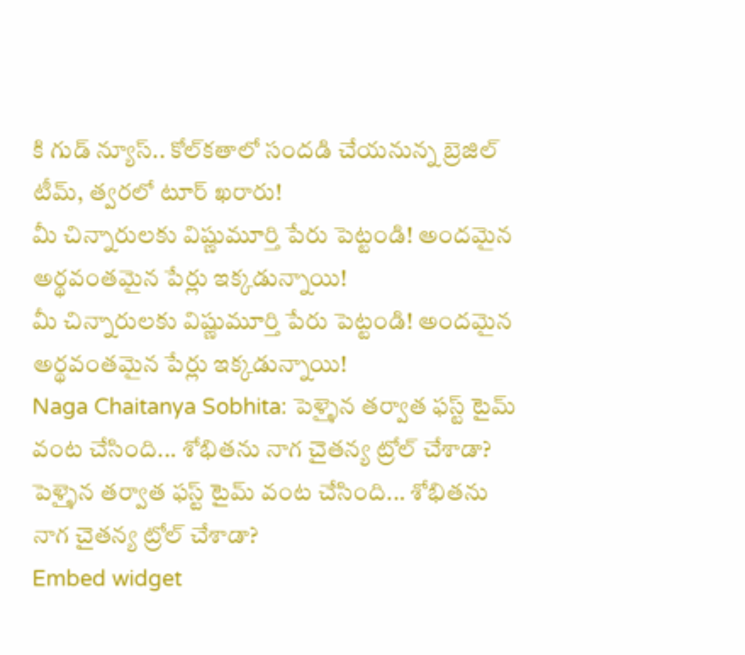కి గుడ్ న్యూస్.. కోల్‌కతాలో సంద‌డి చేయ‌నున్న‌ బ్రెజిల్ టీమ్, త్వ‌ర‌లో టూర్ ఖ‌రారు!
మీ చిన్నారులకు విష్ణుమూర్తి పేరు పెట్టండి! అందమైన అర్థవంతమైన పేర్లు ఇక్కడున్నాయి!
మీ చిన్నారులకు విష్ణుమూర్తి పేరు పెట్టండి! అందమైన అర్థవంతమైన పేర్లు ఇక్కడున్నాయి!
Naga Chaitanya Sobhita: పెళ్ళైన తర్వాత ఫస్ట్ టైమ్ వంట చేసింది... శోభితను నాగ చైతన్య ట్రోల్ చేశాడా?
పెళ్ళైన తర్వాత ఫస్ట్ టైమ్ వంట చేసింది... శోభితను నాగ చైతన్య ట్రోల్ చేశాడా?
Embed widget